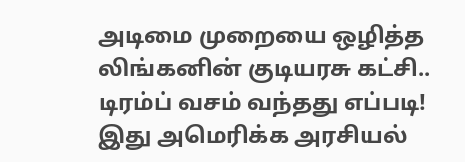அடிமை முறையை ஒழித்த லிங்கனின் குடியரசு கட்சி.. டிரம்ப் வசம் வந்தது எப்படி! இது அமெரிக்க அரசியல்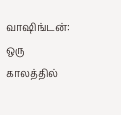வாஷிங்டன்: ஒரு காலத்தில்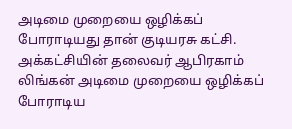அடிமை முறையை ஒழிக்கப் போராடியது தான் குடியரசு கட்சி. அக்கட்சியின் தலைவர் ஆபிரகாம் லிங்கன் அடிமை முறையை ஒழிக்கப் போராடிய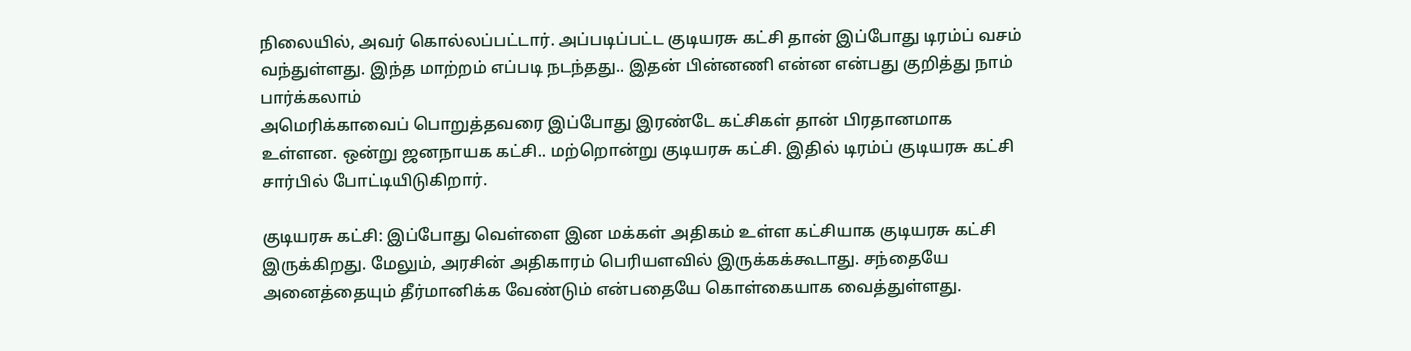நிலையில், அவர் கொல்லப்பட்டார். அப்படிப்பட்ட குடியரசு கட்சி தான் இப்போது டிரம்ப் வசம் வந்துள்ளது. இந்த மாற்றம் எப்படி நடந்தது.. இதன் பின்னணி என்ன என்பது குறித்து நாம் பார்க்கலாம்
அமெரிக்காவைப் பொறுத்தவரை இப்போது இரண்டே கட்சிகள் தான் பிரதானமாக உள்ளன. ஒன்று ஜனநாயக கட்சி.. மற்றொன்று குடியரசு கட்சி. இதில் டிரம்ப் குடியரசு கட்சி சார்பில் போட்டியிடுகிறார்.

குடியரசு கட்சி: இப்போது வெள்ளை இன மக்கள் அதிகம் உள்ள கட்சியாக குடியரசு கட்சி இருக்கிறது. மேலும், அரசின் அதிகாரம் பெரியளவில் இருக்கக்கூடாது. சந்தையே அனைத்தையும் தீர்மானிக்க வேண்டும் என்பதையே கொள்கையாக வைத்துள்ளது.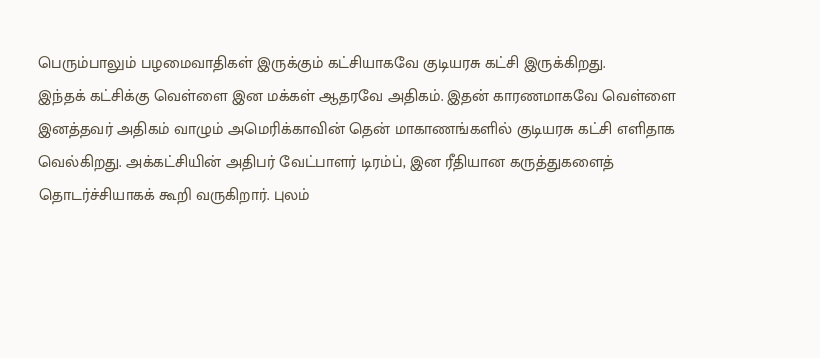பெரும்பாலும் பழமைவாதிகள் இருக்கும் கட்சியாகவே குடியரசு கட்சி இருக்கிறது.
இந்தக் கட்சிக்கு வெள்ளை இன மக்கள் ஆதரவே அதிகம். இதன் காரணமாகவே வெள்ளை இனத்தவர் அதிகம் வாழும் அமெரிக்காவின் தென் மாகாணங்களில் குடியரசு கட்சி எளிதாக வெல்கிறது. அக்கட்சியின் அதிபர் வேட்பாளர் டிரம்ப், இன ரீதியான கருத்துகளைத் தொடர்ச்சியாகக் கூறி வருகிறார். புலம்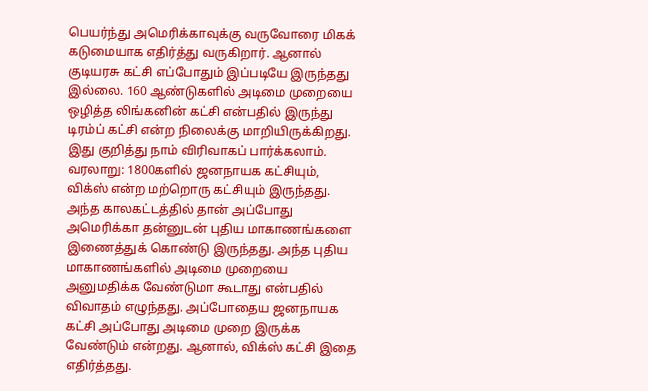பெயர்ந்து அமெரிக்காவுக்கு வருவோரை மிகக் கடுமையாக எதிர்த்து வருகிறார். ஆனால் குடியரசு கட்சி எப்போதும் இப்படியே இருந்தது இல்லை. 160 ஆண்டுகளில் அடிமை முறையை ஒழித்த லிங்கனின் கட்சி என்பதில் இருந்து டிரம்ப் கட்சி என்ற நிலைக்கு மாறியிருக்கிறது. இது குறித்து நாம் விரிவாகப் பார்க்கலாம்.
வரலாறு: 1800களில் ஜனநாயக கட்சியும், விக்ஸ் என்ற மற்றொரு கட்சியும் இருந்தது. அந்த காலகட்டத்தில் தான் அப்போது அமெரிக்கா தன்னுடன் புதிய மாகாணங்களை இணைத்துக் கொண்டு இருந்தது. அந்த புதிய மாகாணங்களில் அடிமை முறையை அனுமதிக்க வேண்டுமா கூடாது என்பதில் விவாதம் எழுந்தது. அப்போதைய ஜனநாயக கட்சி அப்போது அடிமை முறை இருக்க வேண்டும் என்றது. ஆனால், விக்ஸ் கட்சி இதை எதிர்த்தது.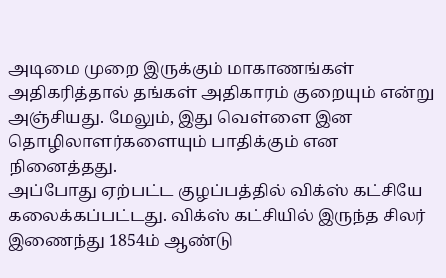அடிமை முறை இருக்கும் மாகாணங்கள் அதிகரித்தால் தங்கள் அதிகாரம் குறையும் என்று அஞ்சியது. மேலும், இது வெள்ளை இன தொழிலாளர்களையும் பாதிக்கும் என நினைத்தது.
அப்போது ஏற்பட்ட குழப்பத்தில் விக்ஸ் கட்சியே கலைக்கப்பட்டது. விக்ஸ் கட்சியில் இருந்த சிலர் இணைந்து 1854ம் ஆண்டு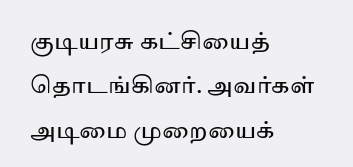குடியரசு கட்சியைத் தொடங்கினர். அவர்கள் அடிமை முறையைக்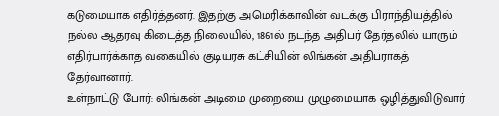கடுமையாக எதிர்த்தனர். இதற்கு அமெரிக்காவின் வடக்கு பிராந்தியத்தில் நல்ல ஆதரவு கிடைத்த நிலையில், 1861ல் நடந்த அதிபர் தேர்தலில் யாரும் எதிர்பார்க்காத வகையில் குடியரசு கட்சியின் லிங்கன் அதிபராகத் தேர்வானார்.
உள்நாட்டு போர்: லிங்கன் அடிமை முறையை முழுமையாக ஒழித்துவிடுவார்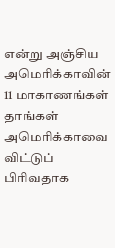என்று அஞ்சிய அமெரிக்காவின் 11 மாகாணங்கள் தாங்கள் அமெரிக்காவை விட்டுப் பிரிவதாக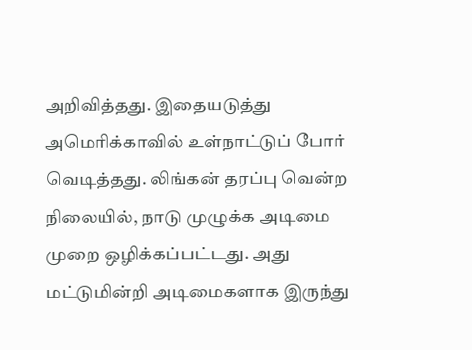அறிவித்தது. இதையடுத்து அமெரிக்காவில் உள்நாட்டுப் போர் வெடித்தது. லிங்கன் தரப்பு வென்ற நிலையில், நாடு முழுக்க அடிமை முறை ஒழிக்கப்பட்டது. அது மட்டுமின்றி அடிமைகளாக இருந்து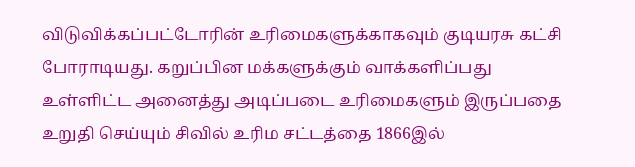விடுவிக்கப்பட்டோரின் உரிமைகளுக்காகவும் குடியரசு கட்சி போராடியது. கறுப்பின மக்களுக்கும் வாக்களிப்பது உள்ளிட்ட அனைத்து அடிப்படை உரிமைகளும் இருப்பதை உறுதி செய்யும் சிவில் உரிம சட்டத்தை 1866இல்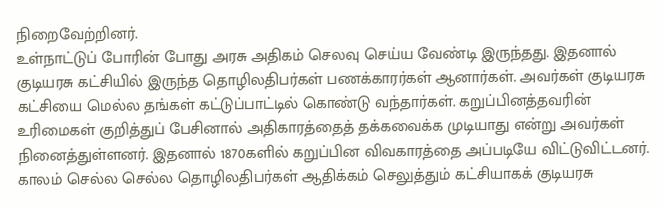நிறைவேற்றினர்.
உள்நாட்டுப் போரின் போது அரசு அதிகம் செலவு செய்ய வேண்டி இருந்தது. இதனால் குடியரசு கட்சியில் இருந்த தொழிலதிபர்கள் பணக்காரர்கள் ஆனார்கள். அவர்கள் குடியரசு கட்சியை மெல்ல தங்கள் கட்டுப்பாட்டில் கொண்டு வந்தார்கள். கறுப்பினத்தவரின் உரிமைகள் குறித்துப் பேசினால் அதிகாரத்தைத் தக்கவைக்க முடியாது என்று அவர்கள் நினைத்துள்ளனர். இதனால் 1870களில் கறுப்பின விவகாரத்தை அப்படியே விட்டுவிட்டனர். காலம் செல்ல செல்ல தொழிலதிபர்கள் ஆதிக்கம் செலுத்தும் கட்சியாகக் குடியரசு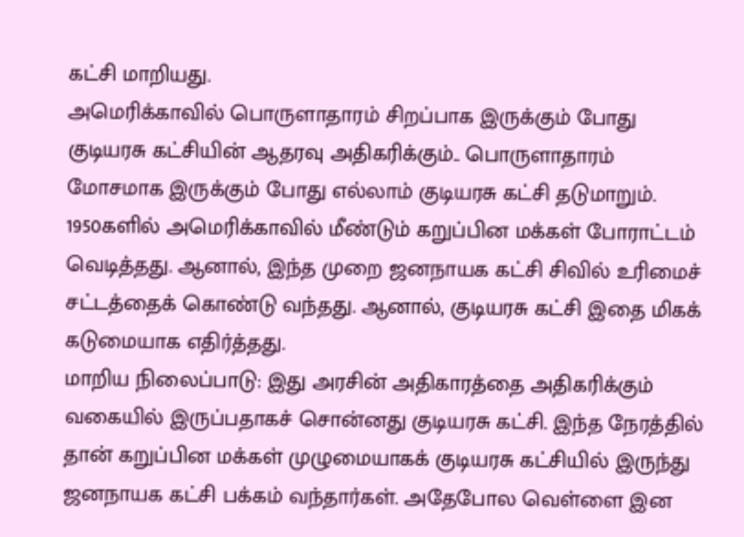கட்சி மாறியது.
அமெரிக்காவில் பொருளாதாரம் சிறப்பாக இருக்கும் போது குடியரசு கட்சியின் ஆதரவு அதிகரிக்கும்.. பொருளாதாரம் மோசமாக இருக்கும் போது எல்லாம் குடியரசு கட்சி தடுமாறும். 1950களில் அமெரிக்காவில் மீண்டும் கறுப்பின மக்கள் போராட்டம் வெடித்தது. ஆனால், இந்த முறை ஜனநாயக கட்சி சிவில் உரிமைச் சட்டத்தைக் கொண்டு வந்தது. ஆனால், குடியரசு கட்சி இதை மிகக் கடுமையாக எதிர்த்தது.
மாறிய நிலைப்பாடு: இது அரசின் அதிகாரத்தை அதிகரிக்கும் வகையில் இருப்பதாகச் சொன்னது குடியரசு கட்சி. இந்த நேரத்தில் தான் கறுப்பின மக்கள் முழுமையாகக் குடியரசு கட்சியில் இருந்து ஜனநாயக கட்சி பக்கம் வந்தார்கள். அதேபோல வெள்ளை இன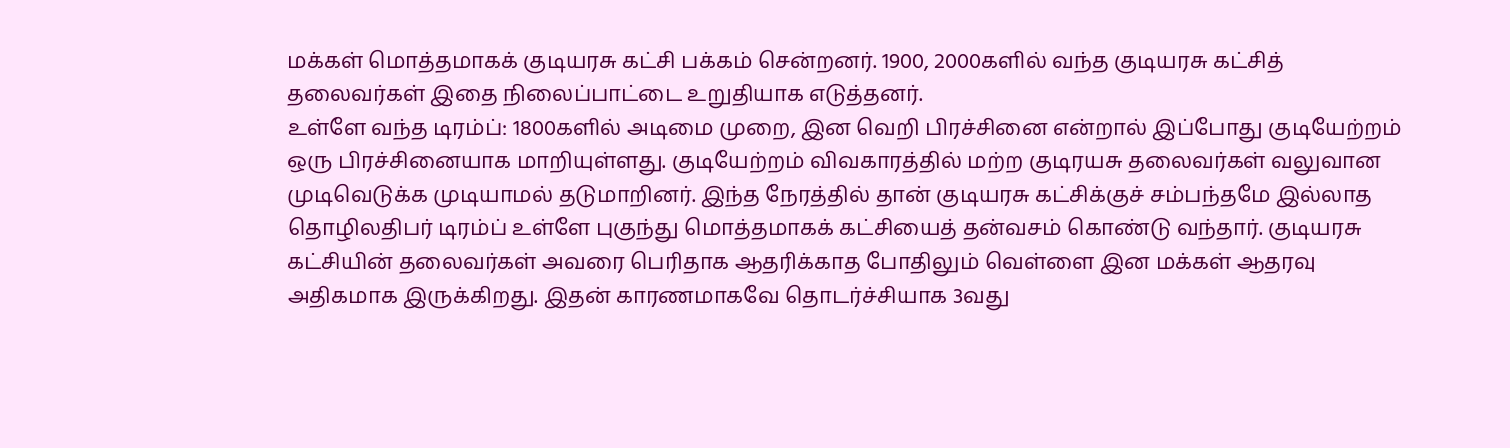மக்கள் மொத்தமாகக் குடியரசு கட்சி பக்கம் சென்றனர். 1900, 2000களில் வந்த குடியரசு கட்சித் தலைவர்கள் இதை நிலைப்பாட்டை உறுதியாக எடுத்தனர்.
உள்ளே வந்த டிரம்ப்: 1800களில் அடிமை முறை, இன வெறி பிரச்சினை என்றால் இப்போது குடியேற்றம் ஒரு பிரச்சினையாக மாறியுள்ளது. குடியேற்றம் விவகாரத்தில் மற்ற குடிரயசு தலைவர்கள் வலுவான முடிவெடுக்க முடியாமல் தடுமாறினர். இந்த நேரத்தில் தான் குடியரசு கட்சிக்குச் சம்பந்தமே இல்லாத தொழிலதிபர் டிரம்ப் உள்ளே புகுந்து மொத்தமாகக் கட்சியைத் தன்வசம் கொண்டு வந்தார். குடியரசு கட்சியின் தலைவர்கள் அவரை பெரிதாக ஆதரிக்காத போதிலும் வெள்ளை இன மக்கள் ஆதரவு அதிகமாக இருக்கிறது. இதன் காரணமாகவே தொடர்ச்சியாக 3வது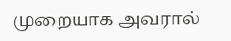முறையாக அவரால்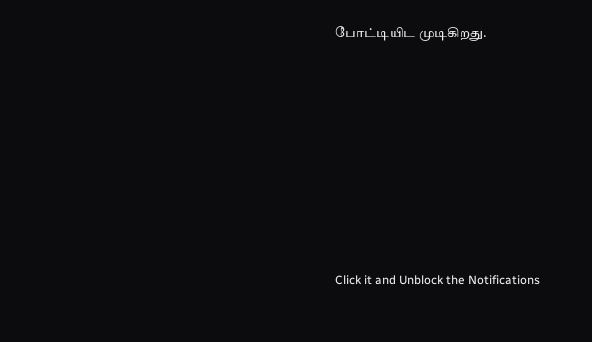போட்டியிட முடிகிறது.











Click it and Unblock the Notifications